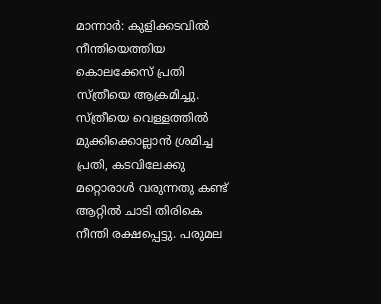മാന്നാർ: കുളിക്കടവിൽ നീന്തിയെത്തിയ കൊലക്കേസ് പ്രതി സ്ത്രീയെ ആക്രമിച്ചു. സ്ത്രീയെ വെള്ളത്തിൽ മുക്കിക്കൊല്ലാൻ ശ്രമിച്ച പ്രതി, കടവിലേക്കു മറ്റൊരാൾ വരുന്നതു കണ്ട് ആറ്റിൽ ചാടി തിരികെ നീന്തി രക്ഷപ്പെട്ടു. പരുമല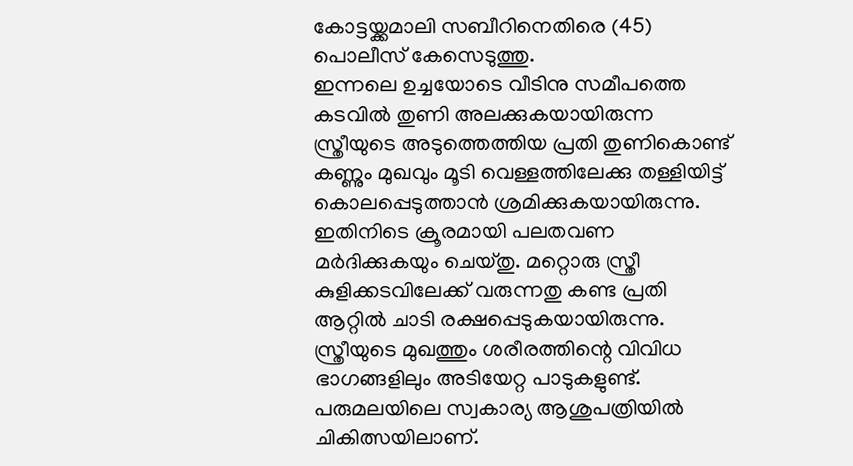കോട്ടയ്ക്കമാലി സബീറിനെതിരെ (45) പൊലീസ് കേസെടുത്തു.
ഇന്നലെ ഉച്ചയോടെ വീടിനു സമീപത്തെ കടവിൽ തുണി അലക്കുകയായിരുന്ന സ്ത്രീയുടെ അടുത്തെത്തിയ പ്രതി തുണികൊണ്ട് കണ്ണും മുഖവും മൂടി വെള്ളത്തിലേക്കു തള്ളിയിട്ട് കൊലപ്പെടുത്താൻ ശ്രമിക്കുകയായിരുന്നു. ഇതിനിടെ ക്രൂരമായി പലതവണ മർദിക്കുകയും ചെയ്തു. മറ്റൊരു സ്ത്രീ കുളിക്കടവിലേക്ക് വരുന്നതു കണ്ട പ്രതി ആറ്റിൽ ചാടി രക്ഷപ്പെടുകയായിരുന്നു.
സ്ത്രീയുടെ മുഖത്തും ശരീരത്തിന്റെ വിവിധ ഭാഗങ്ങളിലും അടിയേറ്റ പാടുകളുണ്ട്. പരുമലയിലെ സ്വകാര്യ ആശുപത്രിയിൽ ചികിത്സയിലാണ്.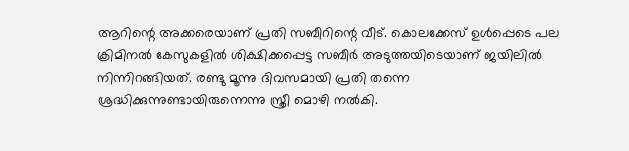ആറിന്റെ അക്കരെയാണ് പ്രതി സബീറിന്റെ വീട്. കൊലക്കേസ് ഉൾപ്പെടെ പല ക്രിമിനൽ കേസുകളിൽ ശിക്ഷിക്കപ്പെട്ട സബീർ അടുത്തയിടെയാണ് ജയിലിൽ നിന്നിറങ്ങിയത്. രണ്ടു മൂന്നു ദിവസമായി പ്രതി തന്നെ ശ്രദ്ധിക്കുന്നുണ്ടായിരുന്നെന്നു സ്ത്രീ മൊഴി നൽകി.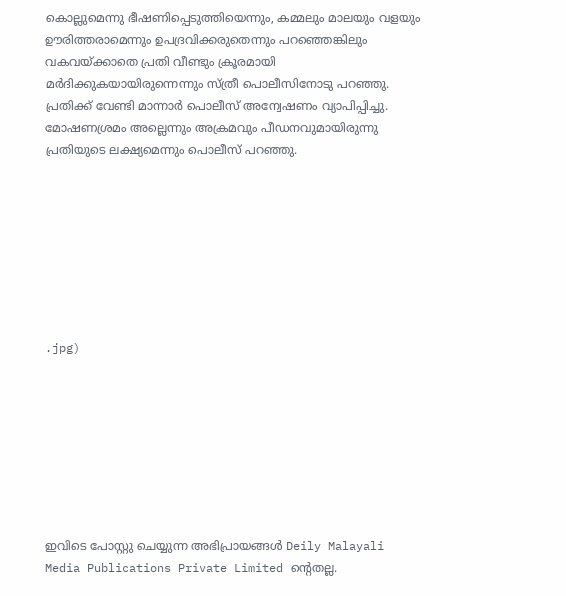കൊല്ലുമെന്നു ഭീഷണിപ്പെടുത്തിയെന്നും, കമ്മലും മാലയും വളയും ഊരിത്തരാമെന്നും ഉപദ്രവിക്കരുതെന്നും പറഞ്ഞെങ്കിലും വകവയ്ക്കാതെ പ്രതി വീണ്ടും ക്രൂരമായി മർദിക്കുകയായിരുന്നെന്നും സ്ത്രീ പൊലീസിനോടു പറഞ്ഞു. പ്രതിക്ക് വേണ്ടി മാന്നാർ പൊലീസ് അന്വേഷണം വ്യാപിപ്പിച്ചു. മോഷണശ്രമം അല്ലെന്നും അക്രമവും പീഡനവുമായിരുന്നു പ്രതിയുടെ ലക്ഷ്യമെന്നും പൊലീസ് പറഞ്ഞു.








.jpg)








ഇവിടെ പോസ്റ്റു ചെയ്യുന്ന അഭിപ്രായങ്ങൾ Deily Malayali Media Publications Private Limited ന്റെതല്ല.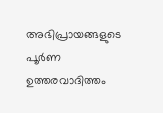അഭിപ്രായങ്ങളുടെ പൂർണ ഉത്തരവാദിത്തം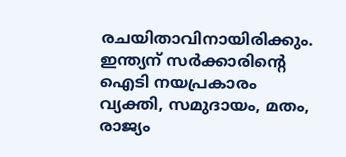രചയിതാവിനായിരിക്കും.
ഇന്ത്യന് സർക്കാരിന്റെ ഐടി നയപ്രകാരം വ്യക്തി, സമുദായം, മതം, രാജ്യം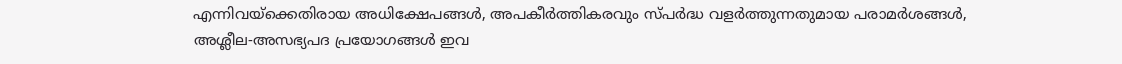എന്നിവയ്ക്കെതിരായ അധിക്ഷേപങ്ങൾ, അപകീർത്തികരവും സ്പർദ്ധ വളർത്തുന്നതുമായ പരാമർശങ്ങൾ, അശ്ലീല-അസഭ്യപദ പ്രയോഗങ്ങൾ ഇവ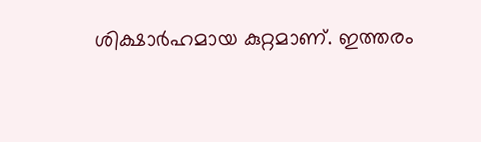ശിക്ഷാർഹമായ കുറ്റമാണ്. ഇത്തരം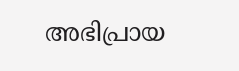അഭിപ്രായ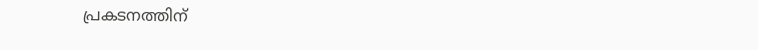പ്രകടനത്തിന്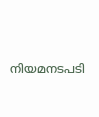നിയമനടപടി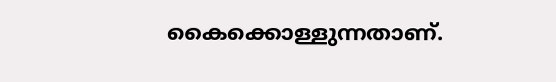കൈക്കൊള്ളുന്നതാണ്.